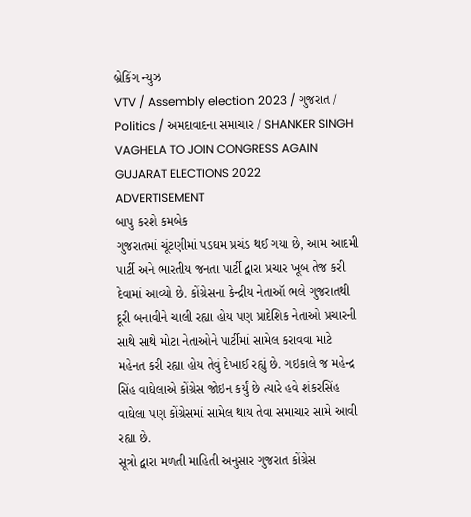બ્રેકિંગ ન્યુઝ
VTV / Assembly election 2023 / ગુજરાત / Politics / અમદાવાદના સમાચાર / SHANKER SINGH VAGHELA TO JOIN CONGRESS AGAIN GUJARAT ELECTIONS 2022
ADVERTISEMENT
બાપુ કરશે કમબેક
ગુજરાતમાં ચૂંટણીમાં પડઘમ પ્રચંડ થઈ ગયા છે, આમ આદમી પાર્ટી અને ભારતીય જનતા પાર્ટી દ્વારા પ્રચાર ખૂબ તેજ કરી દેવામાં આવ્યો છે. કોંગ્રેસના કેન્દ્રીય નેતાઑ ભલે ગુજરાતથી દૂરી બનાવીને ચાલી રહ્યા હોય પણ પ્રાદેશિક નેતાઓ પ્રચારની સાથે સાથે મોટા નેતાઓને પાર્ટીમાં સામેલ કરાવવા માટે મહેનત કરી રહ્યા હોય તેવું દેખાઈ રહ્યું છે. ગઇકાલે જ મહેન્દ્ર સિંહ વાઘેલાએ કોંગ્રેસ જોઇન કર્યું છે ત્યારે હવે શંકરસિંહ વાઘેલા પણ કોંગ્રેસમાં સામેલ થાય તેવા સમાચાર સામે આવી રહ્યા છે.
સૂત્રો દ્વારા મળતી માહિતી અનુસાર ગુજરાત કોંગ્રેસ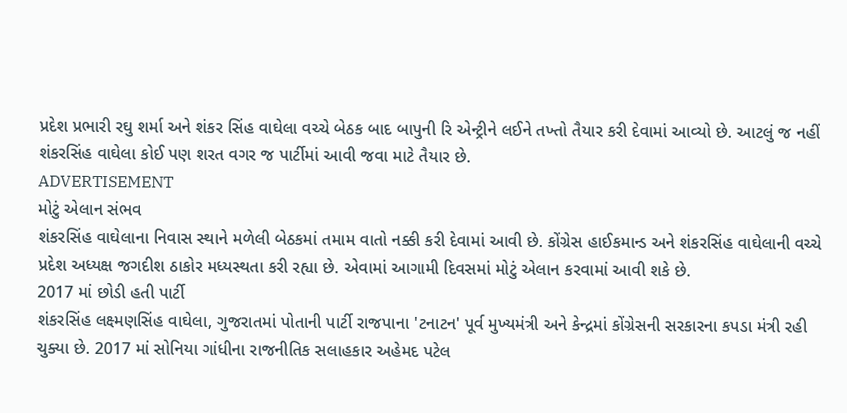પ્રદેશ પ્રભારી રઘુ શર્મા અને શંકર સિંહ વાઘેલા વચ્ચે બેઠક બાદ બાપુની રિ એન્ટ્રીને લઈને તખ્તો તૈયાર કરી દેવામાં આવ્યો છે. આટલું જ નહીં શંકરસિંહ વાઘેલા કોઈ પણ શરત વગર જ પાર્ટીમાં આવી જવા માટે તૈયાર છે.
ADVERTISEMENT
મોટું એલાન સંભવ
શંકરસિંહ વાઘેલાના નિવાસ સ્થાને મળેલી બેઠકમાં તમામ વાતો નક્કી કરી દેવામાં આવી છે. કોંગ્રેસ હાઈકમાન્ડ અને શંકરસિંહ વાઘેલાની વચ્ચે પ્રદેશ અધ્યક્ષ જગદીશ ઠાકોર મધ્યસ્થતા કરી રહ્યા છે. એવામાં આગામી દિવસમાં મોટું એલાન કરવામાં આવી શકે છે.
2017 માં છોડી હતી પાર્ટી
શંકરસિંહ લક્ષ્મણસિંહ વાઘેલા, ગુજરાતમાં પોતાની પાર્ટી રાજપાના 'ટનાટન' પૂર્વ મુખ્યમંત્રી અને કેન્દ્રમાં કોંગ્રેસની સરકારના કપડા મંત્રી રહી ચુક્યા છે. 2017 માં સોનિયા ગાંધીના રાજનીતિક સલાહકાર અહેમદ પટેલ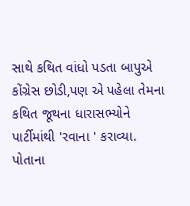સાથે કથિત વાંધો પડતા બાપુએ કોંગ્રેસ છોડી,પણ એ પહેલા તેમના કથિત જૂથના ધારાસભ્યોને પાર્ટીમાંથી 'રવાના ' કરાવ્યા. પોતાના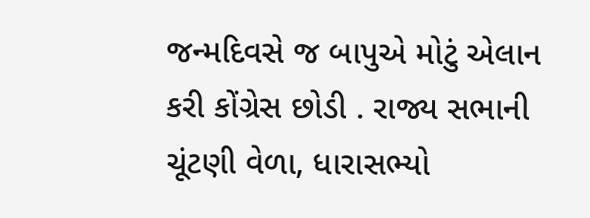જન્મદિવસે જ બાપુએ મોટું એલાન કરી કોંગ્રેસ છોડી . રાજ્ય સભાની ચૂંટણી વેળા, ધારાસભ્યો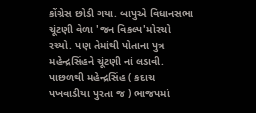કોંગ્રેસ છોડી ગયા. બાપુએ વિધાનસભા ચૂંટણી વેળા 'જન વિકલ્પ'મોરચો રચ્યો. પણ તેમાંથી પોતાના પુત્ર મહેન્દ્રસિંહને ચૂંટણી નાં લડાવી. પાછળથી મહેન્દ્રસિંહ ( કદાચ પખવાડીયા પુરતા જ ) ભાજપમાં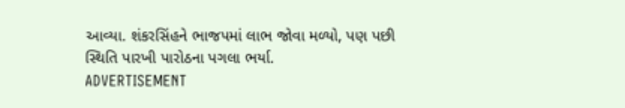આવ્યા. શંકરસિંહને ભાજપમાં લાભ જોવા મળ્યો, પણ પછી સ્થિતિ પારખી પારોઠના પગલા ભર્યા.
ADVERTISEMENT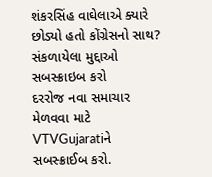શંકરસિંહ વાઘેલાએ ક્યારે છોડ્યો હતો કોંગ્રેસનો સાથ?
સંકળાયેલા મુદ્દાઓ
સબસ્ક્રાઇબ કરો
દરરોજ નવા સમાચાર મેળવવા માટે VTVGujaratiને સબસ્ક્રાઈબ કરો.